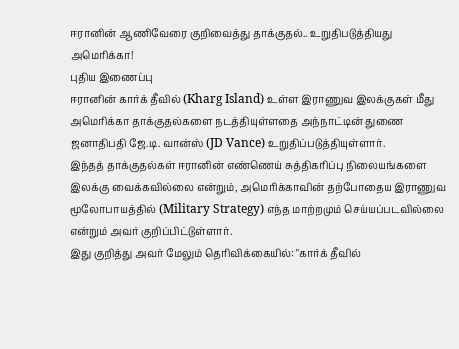ஈரானின் ஆணிவேரை குறிவைத்து தாக்குதல்.. உறுதிபடுத்தியது அமெரிக்கா!
புதிய இணைப்பு
ஈரானின் கார்க் தீவில் (Kharg Island) உள்ள இராணுவ இலக்குகள் மீது அமெரிக்கா தாக்குதல்களை நடத்தியுள்ளதை அந்நாட்டின் துணை ஜனாதிபதி ஜே.டி. வான்ஸ் (JD Vance) உறுதிப்படுத்தியுள்ளார்.
இந்தத் தாக்குதல்கள் ஈரானின் எண்ணெய் சுத்திகரிப்பு நிலையங்களை இலக்கு வைக்கவில்லை என்றும், அமெரிக்காவின் தற்போதைய இராணுவ மூலோபாயத்தில் (Military Strategy) எந்த மாற்றமும் செய்யப்படவில்லை என்றும் அவர் குறிப்பிட்டுள்ளார்.
இது குறித்து அவர் மேலும் தெரிவிக்கையில்: "கார்க் தீவில்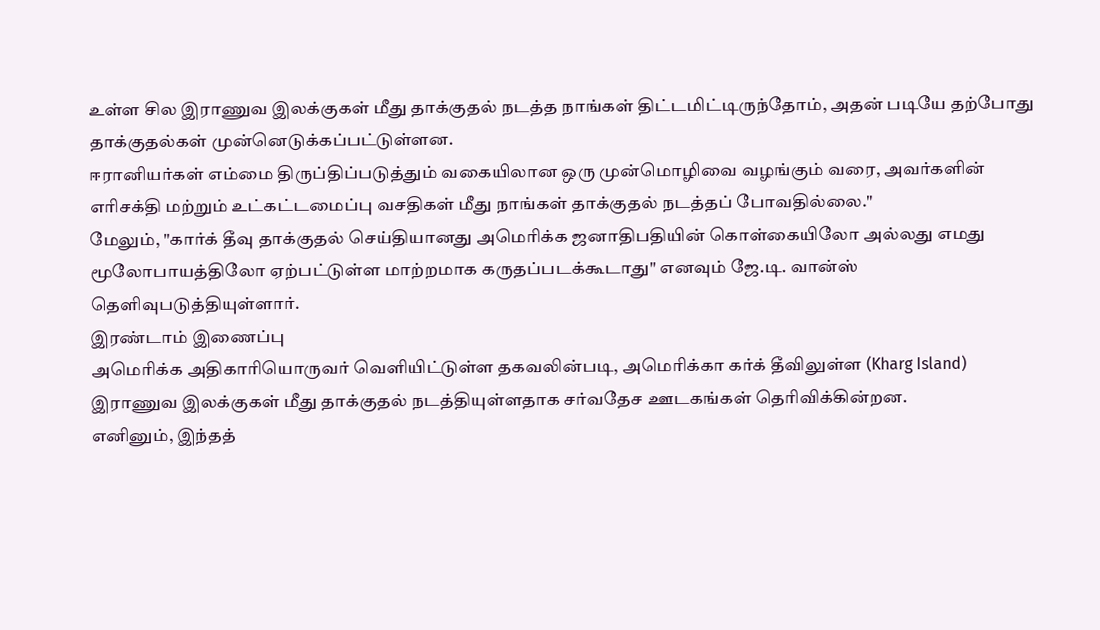உள்ள சில இராணுவ இலக்குகள் மீது தாக்குதல் நடத்த நாங்கள் திட்டமிட்டிருந்தோம், அதன் படியே தற்போது தாக்குதல்கள் முன்னெடுக்கப்பட்டுள்ளன.
ஈரானியர்கள் எம்மை திருப்திப்படுத்தும் வகையிலான ஒரு முன்மொழிவை வழங்கும் வரை, அவர்களின் எரிசக்தி மற்றும் உட்கட்டமைப்பு வசதிகள் மீது நாங்கள் தாக்குதல் நடத்தப் போவதில்லை."
மேலும், "கார்க் தீவு தாக்குதல் செய்தியானது அமெரிக்க ஜனாதிபதியின் கொள்கையிலோ அல்லது எமது மூலோபாயத்திலோ ஏற்பட்டுள்ள மாற்றமாக கருதப்படக்கூடாது" எனவும் ஜே.டி. வான்ஸ் தெளிவுபடுத்தியுள்ளார்.
இரண்டாம் இணைப்பு
அமெரிக்க அதிகாரியொருவர் வெளியிட்டுள்ள தகவலின்படி, அமெரிக்கா கர்க் தீவிலுள்ள (Kharg Island) இராணுவ இலக்குகள் மீது தாக்குதல் நடத்தியுள்ளதாக சர்வதேச ஊடகங்கள் தெரிவிக்கின்றன.
எனினும், இந்தத்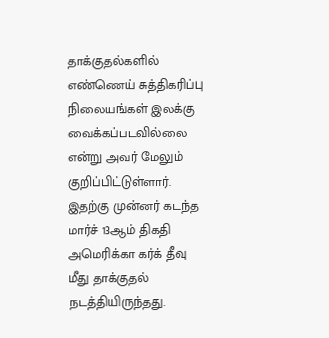தாக்குதல்களில் எண்ணெய் சுத்திகரிப்பு நிலையங்கள் இலக்கு வைக்கப்படவில்லை என்று அவர் மேலும் குறிப்பிட்டுள்ளார்.
இதற்கு முன்னர் கடந்த மார்ச் 13ஆம் திகதி அமெரிக்கா கர்க் தீவு மீது தாக்குதல் நடத்தியிருந்தது.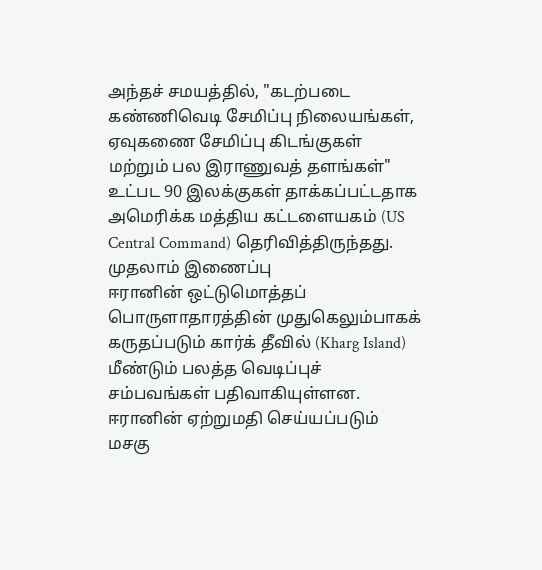அந்தச் சமயத்தில், "கடற்படை கண்ணிவெடி சேமிப்பு நிலையங்கள், ஏவுகணை சேமிப்பு கிடங்குகள் மற்றும் பல இராணுவத் தளங்கள்" உட்பட 90 இலக்குகள் தாக்கப்பட்டதாக அமெரிக்க மத்திய கட்டளையகம் (US Central Command) தெரிவித்திருந்தது.
முதலாம் இணைப்பு
ஈரானின் ஒட்டுமொத்தப் பொருளாதாரத்தின் முதுகெலும்பாகக் கருதப்படும் கார்க் தீவில் (Kharg Island) மீண்டும் பலத்த வெடிப்புச் சம்பவங்கள் பதிவாகியுள்ளன.
ஈரானின் ஏற்றுமதி செய்யப்படும் மசகு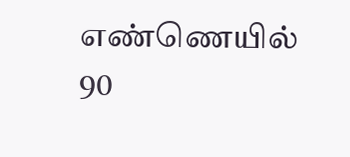எண்ணெயில் 90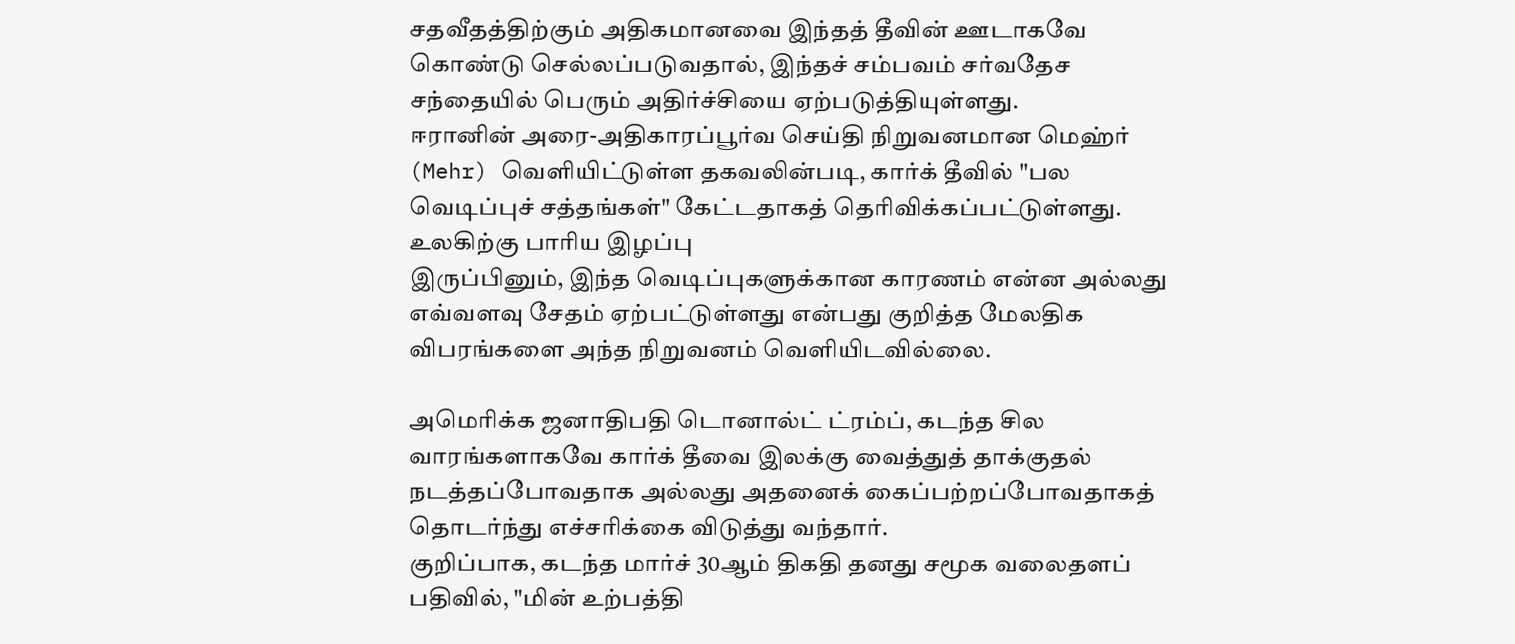சதவீதத்திற்கும் அதிகமானவை இந்தத் தீவின் ஊடாகவே கொண்டு செல்லப்படுவதால், இந்தச் சம்பவம் சர்வதேச சந்தையில் பெரும் அதிர்ச்சியை ஏற்படுத்தியுள்ளது.
ஈரானின் அரை-அதிகாரப்பூர்வ செய்தி நிறுவனமான மெஹ்ர் (Mehr) வெளியிட்டுள்ள தகவலின்படி, கார்க் தீவில் "பல வெடிப்புச் சத்தங்கள்" கேட்டதாகத் தெரிவிக்கப்பட்டுள்ளது.
உலகிற்கு பாரிய இழப்பு
இருப்பினும், இந்த வெடிப்புகளுக்கான காரணம் என்ன அல்லது எவ்வளவு சேதம் ஏற்பட்டுள்ளது என்பது குறித்த மேலதிக விபரங்களை அந்த நிறுவனம் வெளியிடவில்லை.

அமெரிக்க ஜனாதிபதி டொனால்ட் ட்ரம்ப், கடந்த சில வாரங்களாகவே கார்க் தீவை இலக்கு வைத்துத் தாக்குதல் நடத்தப்போவதாக அல்லது அதனைக் கைப்பற்றப்போவதாகத் தொடர்ந்து எச்சரிக்கை விடுத்து வந்தார்.
குறிப்பாக, கடந்த மார்ச் 30ஆம் திகதி தனது சமூக வலைதளப் பதிவில், "மின் உற்பத்தி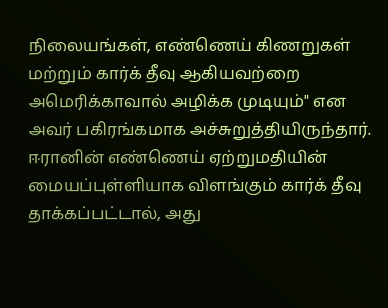நிலையங்கள், எண்ணெய் கிணறுகள் மற்றும் கார்க் தீவு ஆகியவற்றை அமெரிக்காவால் அழிக்க முடியும்" என அவர் பகிரங்கமாக அச்சுறுத்தியிருந்தார்.
ஈரானின் எண்ணெய் ஏற்றுமதியின் மையப்புள்ளியாக விளங்கும் கார்க் தீவு தாக்கப்பட்டால், அது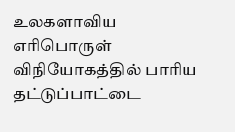உலகளாவிய எரிபொருள் விநியோகத்தில் பாரிய தட்டுப்பாட்டை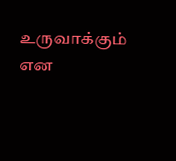உருவாக்கும் என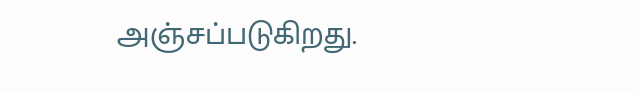அஞ்சப்படுகிறது.